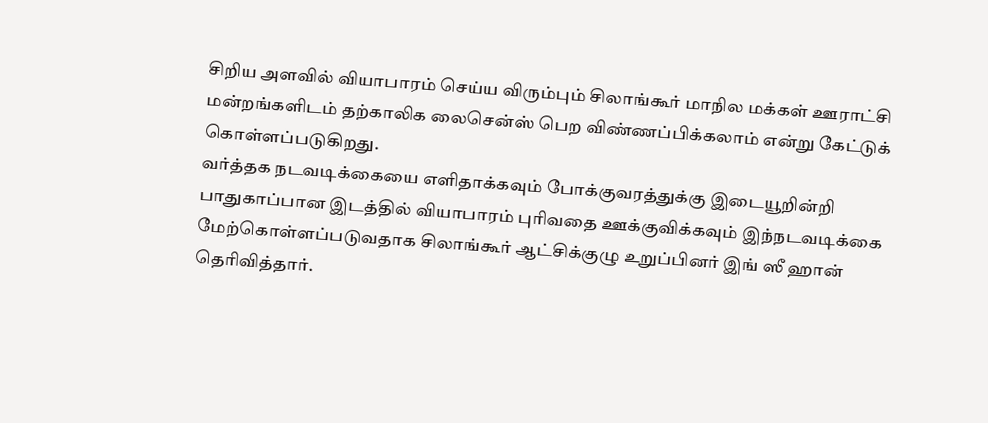சிறிய அளவில் வியாபாரம் செய்ய விரும்பும் சிலாங்கூர் மாநில மக்கள் ஊராட்சி மன்றங்களிடம் தற்காலிக லைசென்ஸ் பெற விண்ணப்பிக்கலாம் என்று கேட்டுக் கொள்ளப்படுகிறது.
வர்த்தக நடவடிக்கையை எளிதாக்கவும் போக்குவரத்துக்கு இடையூறின்றி பாதுகாப்பான இடத்தில் வியாபாரம் புரிவதை ஊக்குவிக்கவும் இந்நடவடிக்கை மேற்கொள்ளப்படுவதாக சிலாங்கூர் ஆட்சிக்குழு உறுப்பினர் இங் ஸீ ஹான் தெரிவித்தார்.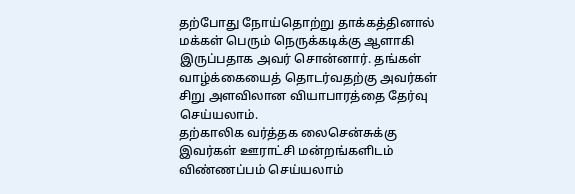தற்போது நோய்தொற்று தாக்கத்தினால் மக்கள் பெரும் நெருக்கடிக்கு ஆளாகி இருப்பதாக அவர் சொன்னார். தங்கள் வாழ்க்கையைத் தொடர்வதற்கு அவர்கள் சிறு அளவிலான வியாபாரத்தை தேர்வு செய்யலாம்.
தற்காலிக வர்த்தக லைசென்சுக்கு இவர்கள் ஊராட்சி மன்றங்களிடம் விண்ணப்பம் செய்யலாம்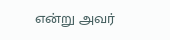என்று அவர்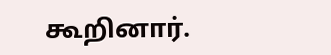கூறினார்.